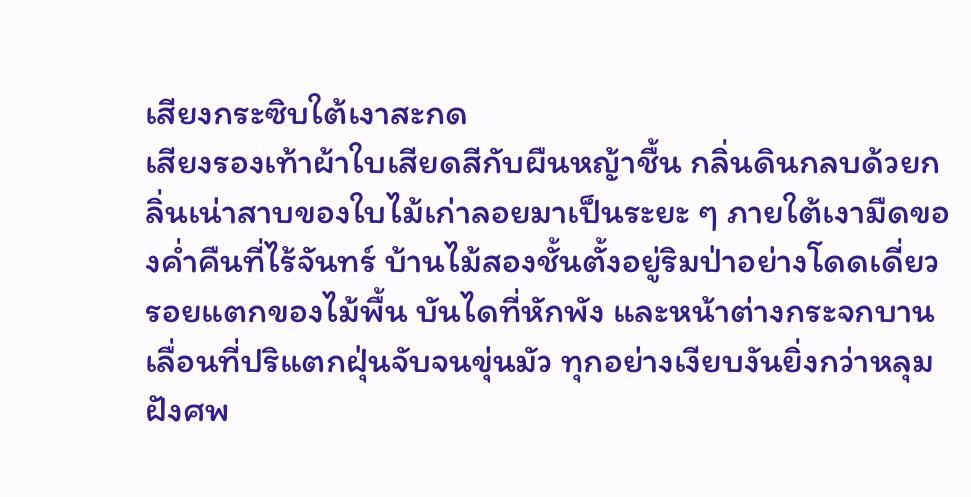เสียงกระซิบใต้เงาสะกด
เสียงรองเท้าผ้าใบเสียดสีกับผืนหญ้าชื้น กลิ่นดินกลบด้วยกลิ่นเน่าสาบของใบไม้เก่าลอยมาเป็นระยะ ๆ ภายใต้เงามืดของค่ำคืนที่ไร้จันทร์ บ้านไม้สองชั้นตั้งอยู่ริมป่าอย่างโดดเดี่ยว รอยแตกของไม้พื้น บันไดที่หักพัง และหน้าต่างกระจกบานเลื่อนที่ปริแตกฝุ่นจับจนขุ่นมัว ทุกอย่างเงียบงันยิ่งกว่าหลุมฝังศพ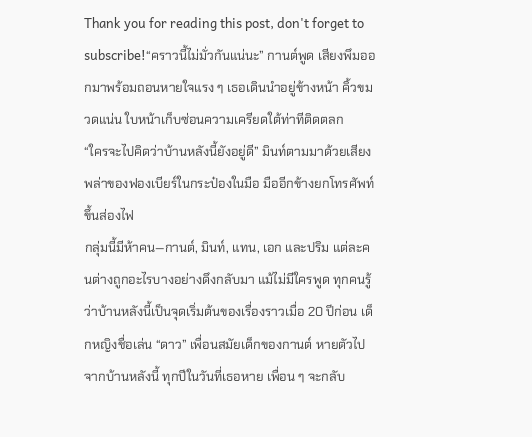Thank you for reading this post, don't forget to subscribe!“คราวนี้ไม่มั่วกันแน่นะ” กานต์พูด เสียงพึมออกมาพร้อมถอนหายใจแรง ๆ เธอเดินนำอยู่ข้างหน้า คิ้วขมวดแน่น ใบหน้าเก็บซ่อนความเครียดใต้ท่าทีติดตลก
“ใครจะไปคิดว่าบ้านหลังนี้ยังอยู่ดี” มินท์ตามมาด้วยเสียงพล่าของฟองเบียร์ในกระป๋องในมือ มืออีกข้างยกโทรศัพท์ขึ้นส่องไฟ
กลุ่มนี้มีห้าคน—กานต์, มินท์, แทน, เอก และปริม แต่ละคนต่างถูกอะไรบางอย่างดึงกลับมา แม้ไม่มีใครพูด ทุกคนรู้ว่าบ้านหลังนี้เป็นจุดเริ่มต้นของเรื่องราวเมื่อ 20 ปีก่อน เด็กหญิงชื่อเล่น “ดาว” เพื่อนสมัยเด็กของกานต์ หายตัวไปจากบ้านหลังนี้ ทุกปีในวันที่เธอหาย เพื่อน ๆ จะกลับ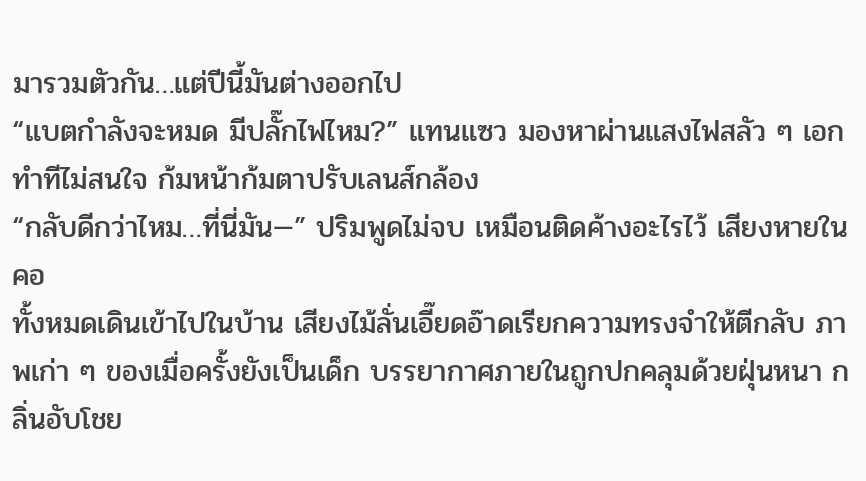มารวมตัวกัน…แต่ปีนี้มันต่างออกไป
“แบตกำลังจะหมด มีปลั๊กไฟไหม?” แทนแซว มองหาผ่านแสงไฟสลัว ๆ เอกทำทีไม่สนใจ ก้มหน้าก้มตาปรับเลนส์กล้อง
“กลับดีกว่าไหม…ที่นี่มัน—” ปริมพูดไม่จบ เหมือนติดค้างอะไรไว้ เสียงหายในคอ
ทั้งหมดเดินเข้าไปในบ้าน เสียงไม้ลั่นเอี๊ยดอ๊าดเรียกความทรงจำให้ตีกลับ ภาพเก่า ๆ ของเมื่อครั้งยังเป็นเด็ก บรรยากาศภายในถูกปกคลุมด้วยฝุ่นหนา กลิ่นอับโชย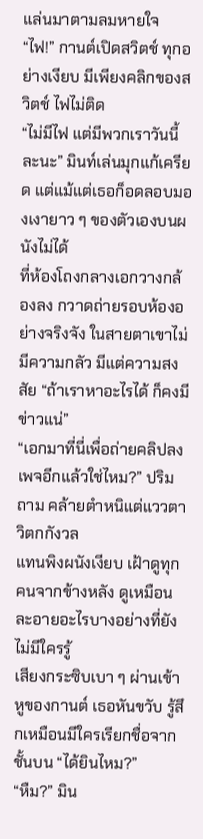แล่นมาตามลมหายใจ
“ไฟ!” กานต์เปิดสวิตช์ ทุกอย่างเงียบ มีเพียงคลิกของสวิตช์ ไฟไม่ติด
“ไม่มีไฟ แต่มีพวกเราวันนี้ละนะ” มินท์เล่นมุกแก้เครียด แต่แม้แต่เธอก็อดลอบมองเงายาว ๆ ของตัวเองบนผนังไม่ได้
ที่ห้องโถงกลางเอกวางกล้องลง กวาดถ่ายรอบห้องอย่างจริงจัง ในสายตาเขาไม่มีความกลัว มีแต่ความสงสัย “ถ้าเราหาอะไรได้ ก็คงมีข่าวแน่”
“เอกมาที่นี่เพื่อถ่ายคลิปลงเพจอีกแล้วใช่ไหม?” ปริมถาม คล้ายตำหนิแต่แววตาวิตกกังวล
แทนพิงผนังเงียบ เฝ้าดูทุกคนจากข้างหลัง ดูเหมือนละอายอะไรบางอย่างที่ยังไม่มีใครรู้
เสียงกระซิบเบา ๆ ผ่านเข้าหูของกานต์ เธอหันขวับ รู้สึกเหมือนมีใครเรียกชื่อจากชั้นบน “ได้ยินไหม?”
“หืม?” มิน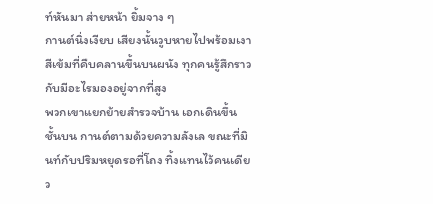ท์หันมา ส่ายหน้า ยิ้มจาง ๆ
กานต์นิ่งเงียบ เสียงนั้นวูบหายไปพร้อมเงาสีเข้มที่คืบคลานขึ้นบนผนัง ทุกคนรู้สึกราวกับมีอะไรมองอยู่จากที่สูง
พวกเขาแยกย้ายสำรวจบ้าน เอกเดินขึ้นชั้นบน กานต์ตามด้วยความลังเล ขณะที่มินท์กับปริมหยุดรอที่โถง ทิ้งแทนไว้คนเดียว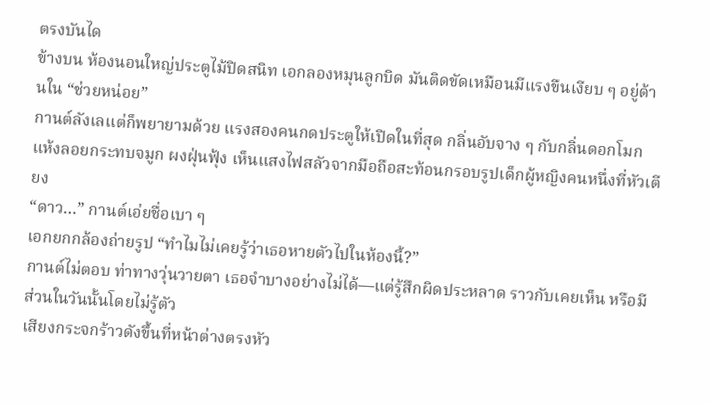ตรงบันได
ข้างบน ห้องนอนใหญ่ประตูไม้ปิดสนิท เอกลองหมุนลูกบิด มันติดขัดเหมือนมีแรงขืนเงียบ ๆ อยู่ด้านใน “ช่วยหน่อย”
กานต์ลังเลแต่ก็พยายามด้วย แรงสองคนกดประตูให้เปิดในที่สุด กลิ่นอับจาง ๆ กับกลิ่นดอกโมกแห้งลอยกระทบจมูก ผงฝุ่นฟุ้ง เห็นแสงไฟสลัวจากมือถือสะท้อนกรอบรูปเด็กผู้หญิงคนหนึ่งที่หัวเตียง
“ดาว…” กานต์เอ่ยชื่อเบา ๆ
เอกยกกล้องถ่ายรูป “ทำไมไม่เคยรู้ว่าเธอหายตัวไปในห้องนี้?”
กานต์ไม่ตอบ ท่าทางวุ่นวายตา เธอจำบางอย่างไม่ได้—แต่รู้สึกผิดประหลาด ราวกับเคยเห็น หรือมีส่วนในวันนั้นโดยไม่รู้ตัว
เสียงกระจกร้าวดังขึ้นที่หน้าต่างตรงหัว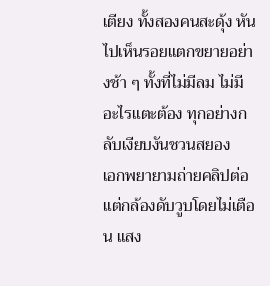เตียง ทั้งสองคนสะดุ้ง หันไปเห็นรอยแตกขยายอย่างช้า ๆ ทั้งที่ไม่มีลม ไม่มีอะไรแตะต้อง ทุกอย่างกลับเงียบงันชวนสยอง
เอกพยายามถ่ายคลิปต่อ แต่กล้องดับวูบโดยไม่เตือน แสง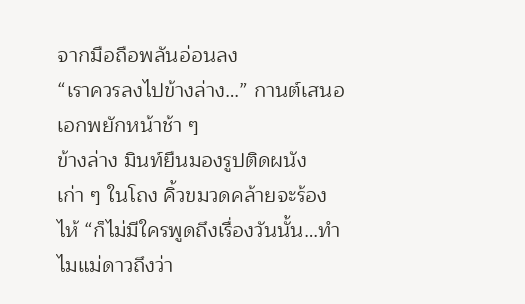จากมือถือพลันอ่อนลง
“เราควรลงไปข้างล่าง…” กานต์เสนอ เอกพยักหน้าช้า ๆ
ข้างล่าง มินท์ยืนมองรูปติดผนังเก่า ๆ ในโถง คิ้วขมวดคล้ายจะร้องไห้ “ก็ไม่มีใครพูดถึงเรื่องวันนั้น…ทำไมแม่ดาวถึงว่า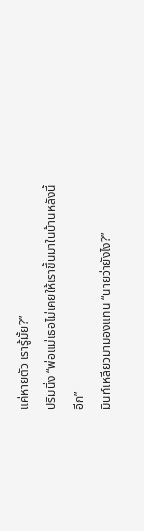แค่หายตัว เรารู้มั้ย?”
ปริมนิ่ง “พ่อแม่เธอไม่เคยให้เราขึ้นมาในบ้านหลังนี้อีก”
มินท์เหลียวมามองแทน “นายว่ายังไง?”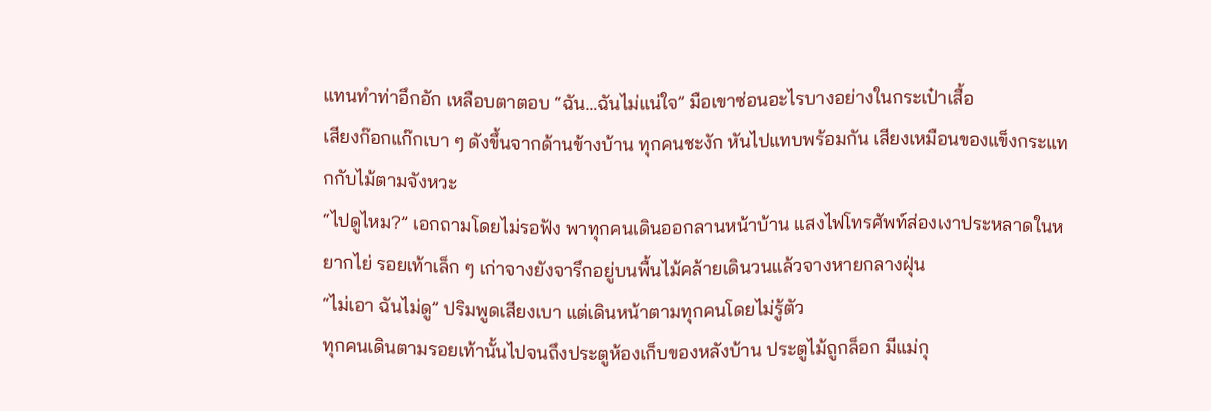แทนทำท่าอึกอัก เหลือบตาตอบ “ฉัน…ฉันไม่แน่ใจ” มือเขาซ่อนอะไรบางอย่างในกระเป๋าเสื้อ
เสียงก๊อกแก๊กเบา ๆ ดังขึ้นจากด้านข้างบ้าน ทุกคนชะงัก หันไปแทบพร้อมกัน เสียงเหมือนของแข็งกระแทกกับไม้ตามจังหวะ
“ไปดูไหม?” เอกถามโดยไม่รอฟัง พาทุกคนเดินออกลานหน้าบ้าน แสงไฟโทรศัพท์ส่องเงาประหลาดในหยากไย่ รอยเท้าเล็ก ๆ เก่าจางยังจารึกอยู่บนพื้นไม้คล้ายเดินวนแล้วจางหายกลางฝุ่น
“ไม่เอา ฉันไม่ดู” ปริมพูดเสียงเบา แต่เดินหน้าตามทุกคนโดยไม่รู้ตัว
ทุกคนเดินตามรอยเท้านั้นไปจนถึงประตูห้องเก็บของหลังบ้าน ประตูไม้ถูกล็อก มีแม่กุ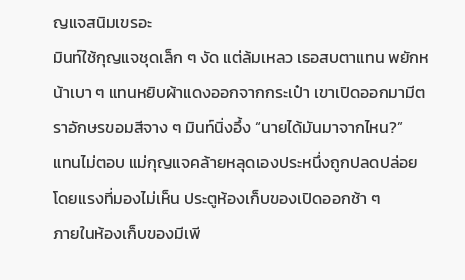ญแจสนิมเขรอะ
มินท์ใช้กุญแจชุดเล็ก ๆ งัด แต่ล้มเหลว เธอสบตาแทน พยักหน้าเบา ๆ แทนหยิบผ้าแดงออกจากกระเป๋า เขาเปิดออกมามีตราอักษรขอมสีจาง ๆ มินท์นิ่งอึ้ง “นายได้มันมาจากไหน?”
แทนไม่ตอบ แม่กุญแจคล้ายหลุดเองประหนึ่งถูกปลดปล่อยโดยแรงที่มองไม่เห็น ประตูห้องเก็บของเปิดออกช้า ๆ
ภายในห้องเก็บของมีเพี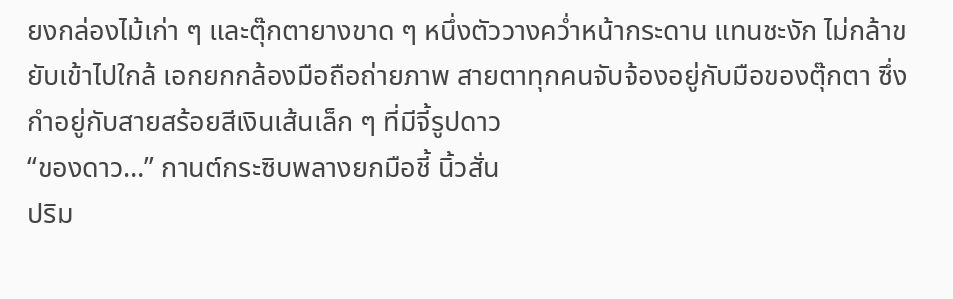ยงกล่องไม้เก่า ๆ และตุ๊กตายางขาด ๆ หนึ่งตัววางคว่ำหน้ากระดาน แทนชะงัก ไม่กล้าขยับเข้าไปใกล้ เอกยกกล้องมือถือถ่ายภาพ สายตาทุกคนจับจ้องอยู่กับมือของตุ๊กตา ซึ่งกำอยู่กับสายสร้อยสีเงินเส้นเล็ก ๆ ที่มีจี้รูปดาว
“ของดาว…” กานต์กระซิบพลางยกมือชี้ นิ้วสั่น
ปริม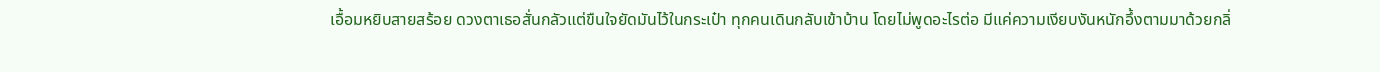เอื้อมหยิบสายสร้อย ดวงตาเธอสั่นกลัวแต่ขืนใจยัดมันไว้ในกระเป๋า ทุกคนเดินกลับเข้าบ้าน โดยไม่พูดอะไรต่อ มีแค่ความเงียบงันหนักอึ้งตามมาด้วยกลิ่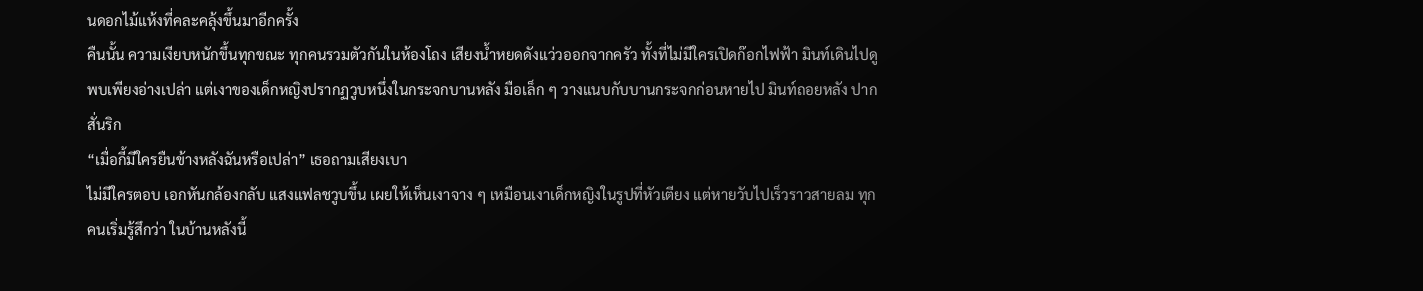นดอกไม้แห้งที่คละคลุ้งขึ้นมาอีกครั้ง
คืนนั้น ความเงียบหนักขึ้นทุกขณะ ทุกคนรวมตัวกันในห้องโถง เสียงน้ำหยดดังแว่วออกจากครัว ทั้งที่ไม่มีใครเปิดก๊อกไฟฟ้า มินท์เดินไปดูพบเพียงอ่างเปล่า แต่เงาของเด็กหญิงปรากฏวูบหนึ่งในกระจกบานหลัง มือเล็ก ๆ วางแนบกับบานกระจกก่อนหายไป มินท์ถอยหลัง ปากสั่นริก
“เมื่อกี้มีใครยืนข้างหลังฉันหรือเปล่า” เธอถามเสียงเบา
ไม่มีใครตอบ เอกหันกล้องกลับ แสงแฟลชวูบขึ้น เผยให้เห็นเงาจาง ๆ เหมือนเงาเด็กหญิงในรูปที่หัวเตียง แต่หายวับไปเร็วราวสายลม ทุกคนเริ่มรู้สึกว่า ในบ้านหลังนี้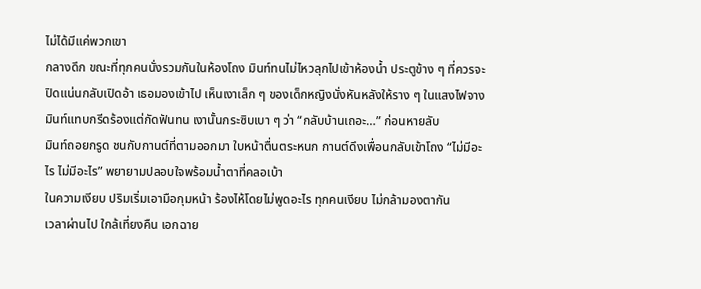ไม่ได้มีแค่พวกเขา
กลางดึก ขณะที่ทุกคนนั่งรวมกันในห้องโถง มินท์ทนไม่ไหวลุกไปเข้าห้องน้ำ ประตูข้าง ๆ ที่ควรจะปิดแน่นกลับเปิดอ้า เธอมองเข้าไป เห็นเงาเล็ก ๆ ของเด็กหญิงนั่งหันหลังให้ราง ๆ ในแสงไฟจาง มินท์แทบกรีดร้องแต่กัดฟันทน เงานั้นกระซิบเบา ๆ ว่า “กลับบ้านเถอะ…” ก่อนหายลับ
มินท์ถอยกรูด ชนกับกานต์ที่ตามออกมา ใบหน้าตื่นตระหนก กานต์ดึงเพื่อนกลับเข้าโถง “ไม่มีอะไร ไม่มีอะไร” พยายามปลอบใจพร้อมน้ำตาที่คลอเบ้า
ในความเงียบ ปริมเริ่มเอามือกุมหน้า ร้องไห้โดยไม่พูดอะไร ทุกคนเงียบ ไม่กล้ามองตากัน
เวลาผ่านไป ใกล้เที่ยงคืน เอกฉาย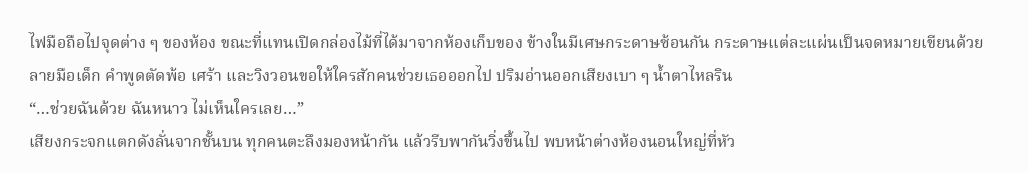ไฟมือถือไปจุดต่าง ๆ ของห้อง ขณะที่แทนเปิดกล่องไม้ที่ได้มาจากห้องเก็บของ ข้างในมีเศษกระดาษซ้อนกัน กระดาษแต่ละแผ่นเป็นจดหมายเขียนด้วยลายมือเด็ก คำพูดตัดพ้อ เศร้า และวิงวอนขอให้ใครสักคนช่วยเธอออกไป ปริมอ่านออกเสียงเบา ๆ น้ำตาไหลริน
“…ช่วยฉันด้วย ฉันหนาว ไม่เห็นใครเลย…”
เสียงกระจกแตกดังลั่นจากชั้นบน ทุกคนตะลึงมองหน้ากัน แล้วรีบพากันวิ่งขึ้นไป พบหน้าต่างห้องนอนใหญ่ที่หัว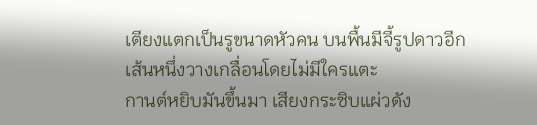เตียงแตกเป็นรูขนาดหัวคน บนพื้นมีจี้รูปดาวอีกเส้นหนึ่งวางเกลื่อนโดยไม่มีใครแตะ
กานต์หยิบมันขึ้นมา เสียงกระซิบแผ่วดัง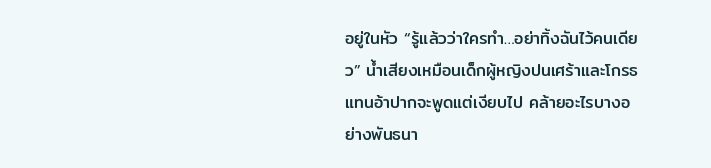อยู่ในหัว “รู้แล้วว่าใครทำ…อย่าทิ้งฉันไว้คนเดียว” น้ำเสียงเหมือนเด็กผู้หญิงปนเศร้าและโกรธ
แทนอ้าปากจะพูดแต่เงียบไป คล้ายอะไรบางอย่างพันธนา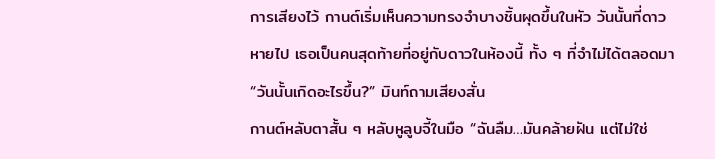การเสียงไว้ กานต์เริ่มเห็นความทรงจำบางชิ้นผุดขึ้นในหัว วันนั้นที่ดาวหายไป เธอเป็นคนสุดท้ายที่อยู่กับดาวในห้องนี้ ทั้ง ๆ ที่จำไม่ได้ตลอดมา
“วันนั้นเกิดอะไรขึ้น?” มินท์ถามเสียงสั่น
กานต์หลับตาสั้น ๆ หลับหูลูบจี้ในมือ “ฉันลืม…มันคล้ายฝัน แต่ไม่ใช่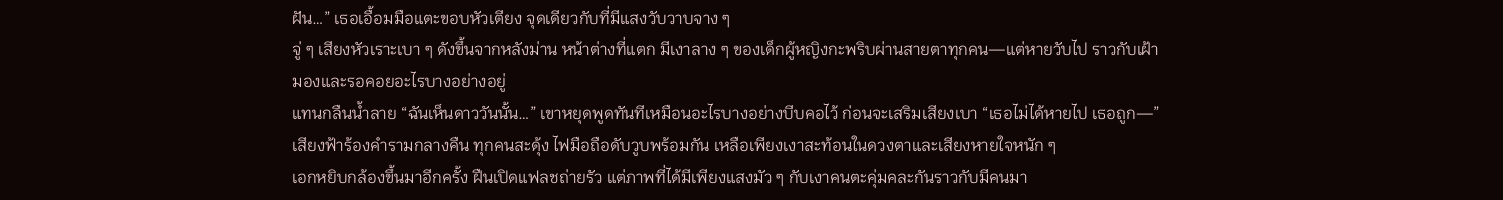ฝัน…” เธอเอื้อมมือแตะขอบหัวเตียง จุดเดียวกับที่มีแสงวับวาบจาง ๆ
จู่ ๆ เสียงหัวเราะเบา ๆ ดังขึ้นจากหลังม่าน หน้าต่างที่แตก มีเงาลาง ๆ ของเด็กผู้หญิงกะพริบผ่านสายตาทุกคน—แต่หายวับไป ราวกับเฝ้ามองและรอคอยอะไรบางอย่างอยู่
แทนกลืนน้ำลาย “ฉันเห็นดาววันนั้น…” เขาหยุดพูดทันทีเหมือนอะไรบางอย่างบีบคอไว้ ก่อนจะเสริมเสียงเบา “เธอไม่ได้หายไป เธอถูก—”
เสียงฟ้าร้องคำรามกลางคืน ทุกคนสะดุ้ง ไฟมือถือดับวูบพร้อมกัน เหลือเพียงเงาสะท้อนในดวงตาและเสียงหายใจหนัก ๆ
เอกหยิบกล้องขึ้นมาอีกครั้ง ฝืนเปิดแฟลชถ่ายรัว แต่ภาพที่ได้มีเพียงแสงมัว ๆ กับเงาคนตะคุ่มคละกันราวกับมีคนมา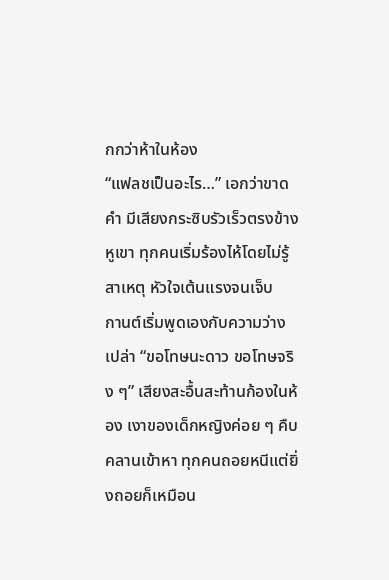กกว่าห้าในห้อง
“แฟลชเป็นอะไร…” เอกว่าขาดคำ มีเสียงกระซิบรัวเร็วตรงข้างหูเขา ทุกคนเริ่มร้องไห้โดยไม่รู้สาเหตุ หัวใจเต้นแรงจนเจ็บ
กานต์เริ่มพูดเองกับความว่างเปล่า “ขอโทษนะดาว ขอโทษจริง ๆ” เสียงสะอื้นสะท้านก้องในห้อง เงาของเด็กหญิงค่อย ๆ คืบคลานเข้าหา ทุกคนถอยหนีแต่ยิ่งถอยก็เหมือน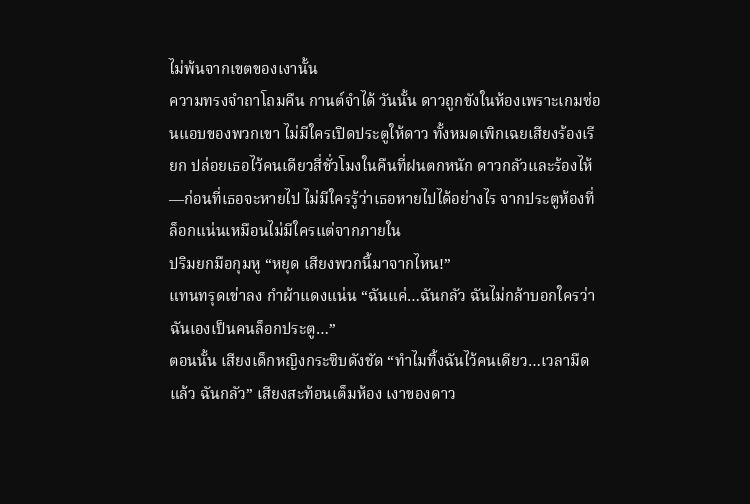ไม่พ้นจากเขตของเงานั้น
ความทรงจำถาโถมคืน กานต์จำได้ วันนั้น ดาวถูกขังในห้องเพราะเกมซ่อนแอบของพวกเขา ไม่มีใครเปิดประตูให้ดาว ทั้งหมดเพิกเฉยเสียงร้องเรียก ปล่อยเธอไว้คนเดียวสี่ชั่วโมงในคืนที่ฝนตกหนัก ดาวกลัวและร้องไห้—ก่อนที่เธอจะหายไป ไม่มีใครรู้ว่าเธอหายไปได้อย่างไร จากประตูห้องที่ล็อกแน่นเหมือนไม่มีใครแต่จากภายใน
ปริมยกมือกุมหู “หยุด เสียงพวกนี้มาจากไหน!”
แทนทรุดเข่าลง กำผ้าแดงแน่น “ฉันแค่…ฉันกลัว ฉันไม่กล้าบอกใครว่าฉันเองเป็นคนล็อกประตู…”
ตอนนั้น เสียงเด็กหญิงกระซิบดังชัด “ทำไมทิ้งฉันไว้คนเดียว…เวลามืดแล้ว ฉันกลัว” เสียงสะท้อนเต็มห้อง เงาของดาว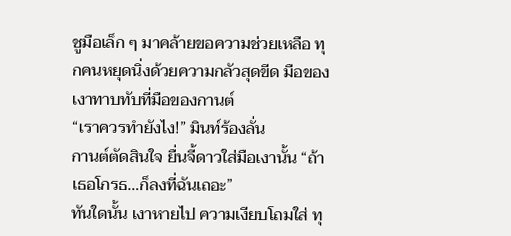ชูมือเล็ก ๆ มาคล้ายขอความช่วยเหลือ ทุกคนหยุดนิ่งด้วยความกลัวสุดขีด มือของเงาทาบทับที่มือของกานต์
“เราควรทำยังไง!” มินท์ร้องลั่น
กานต์ตัดสินใจ ยื่นจี้ดาวใส่มือเงานั้น “ถ้าเธอโกรธ…ก็ลงที่ฉันเถอะ”
ทันใดนั้น เงาหายไป ความเงียบโถมใส่ ทุ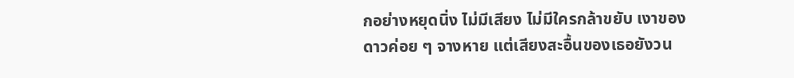กอย่างหยุดนิ่ง ไม่มีเสียง ไม่มีใครกล้าขยับ เงาของดาวค่อย ๆ จางหาย แต่เสียงสะอื้นของเธอยังวน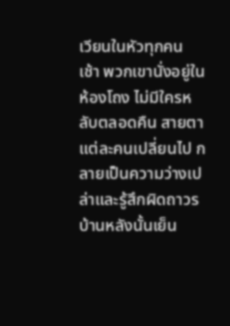เวียนในหัวทุกคน
เช้า พวกเขานั่งอยู่ในห้องโถง ไม่มีใครหลับตลอดคืน สายตาแต่ละคนเปลี่ยนไป กลายเป็นความว่างเปล่าและรู้สึกผิดถาวร
บ้านหลังนั้นเย็น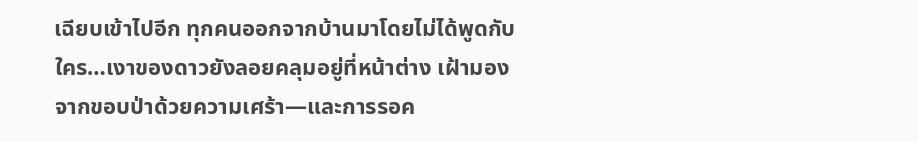เฉียบเข้าไปอีก ทุกคนออกจากบ้านมาโดยไม่ได้พูดกับใคร…เงาของดาวยังลอยคลุมอยู่ที่หน้าต่าง เฝ้ามองจากขอบป่าด้วยความเศร้า—และการรอค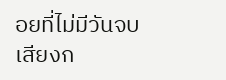อยที่ไม่มีวันจบ
เสียงก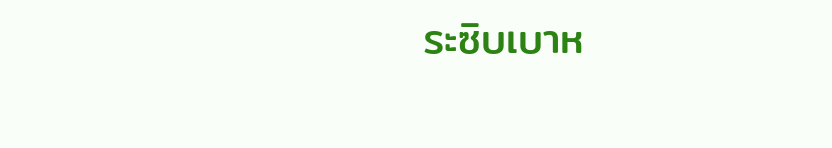ระซิบเบาห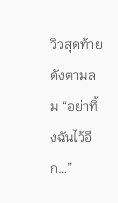วิวสุดท้ายดังตามลม “อย่าทิ้งฉันไว้อีก…”